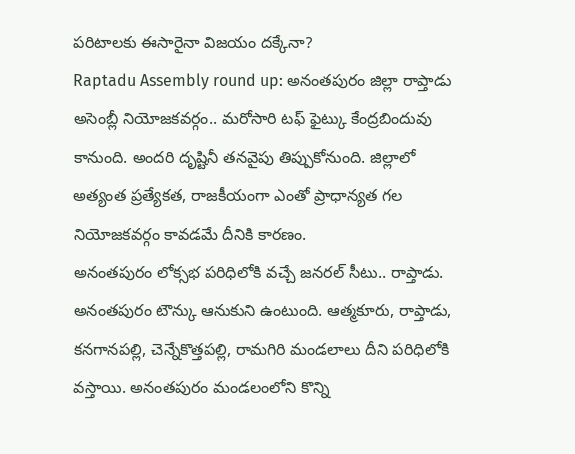పరిటాలకు ఈసారైనా విజయం దక్కేనా?
Raptadu Assembly round up: అనంతపురం జిల్లా రాప్తాడు అసెంబ్లీ నియోజకవర్గం.. మరోసారి టఫ్ ఫైట్కు కేంద్రబిందువు కానుంది. అందరి దృష్టినీ తనవైపు తిప్పుకోనుంది. జిల్లాలో అత్యంత ప్రత్యేకత, రాజకీయంగా ఎంతో ప్రాధాన్యత గల నియోజకవర్గం కావడమే దీనికి కారణం.
అనంతపురం లోక్సభ పరిధిలోకి వచ్చే జనరల్ సీటు.. రాప్తాడు. అనంతపురం టౌన్కు ఆనుకుని ఉంటుంది. ఆత్మకూరు, రాప్తాడు, కనగానపల్లి, చెన్నేకొత్తపల్లి, రామగిరి మండలాలు దీని పరిధిలోకి వస్తాయి. అనంతపురం మండలంలోని కొన్ని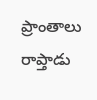ప్రాంతాలు రాప్తాడు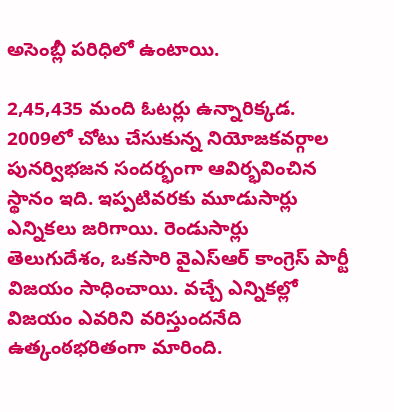అసెంబ్లీ పరిధిలో ఉంటాయి.

2,45,435 మంది ఓటర్లు ఉన్నారిక్కడ. 2009లో చోటు చేసుకున్న నియోజకవర్గాల పునర్విభజన సందర్భంగా ఆవిర్భవించిన స్థానం ఇది. ఇప్పటివరకు మూడుసార్లు ఎన్నికలు జరిగాయి. రెండుసార్లు తెలుగుదేశం, ఒకసారి వైఎస్ఆర్ కాంగ్రెస్ పార్టీ విజయం సాధించాయి. వచ్చే ఎన్నికల్లో విజయం ఎవరిని వరిస్తుందనేది ఉత్కంఠభరితంగా మారింది.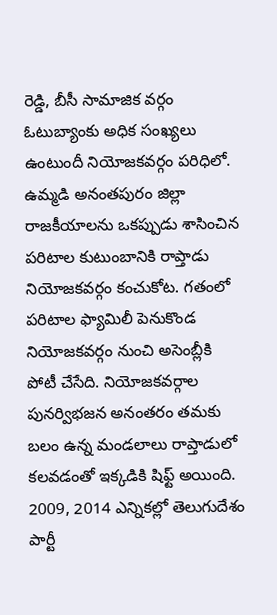రెడ్డి, బీసీ సామాజిక వర్గం ఓటుబ్యాంకు అధిక సంఖ్యలు ఉంటుందీ నియోజకవర్గం పరిధిలో.
ఉమ్మడి అనంతపురం జిల్లా రాజకీయాలను ఒకప్పుడు శాసించిన పరిటాల కుటుంబానికి రాప్తాడు నియోజకవర్గం కంచుకోట. గతంలో పరిటాల ఫ్యామిలీ పెనుకొండ నియోజకవర్గం నుంచి అసెంబ్లీకి పోటీ చేసేది. నియోజకవర్గాల పునర్విభజన అనంతరం తమకు బలం ఉన్న మండలాలు రాప్తాడులో కలవడంతో ఇక్కడికి షిఫ్ట్ అయింది.
2009, 2014 ఎన్నికల్లో తెలుగుదేశం పార్టీ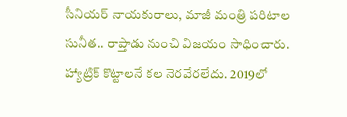సీనియర్ నాయకురాలు, మాజీ మంత్రి పరిటాల సునీత.. రాప్తాడు నుంచి విజయం సాధించారు. హ్యాట్రిక్ కొట్టాలనే కల నెరవేరలేదు. 2019లో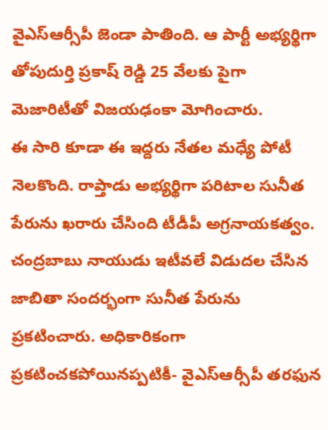వైఎస్ఆర్సీపీ జెండా పాతింది. ఆ పార్టీ అభ్యర్థిగా తోపుదుర్తి ప్రకాష్ రెడ్డి 25 వేలకు పైగా మెజారిటీతో విజయఢంకా మోగించారు.
ఈ సారి కూడా ఈ ఇద్దరు నేతల మధ్యే పోటీ నెలకొంది. రాప్తాడు అభ్యర్థిగా పరిటాల సునీత పేరును ఖరారు చేసింది టీడీపీ అగ్రనాయకత్వం. చంద్రబాబు నాయుడు ఇటీవలే విడుదల చేసిన జాబితా సందర్భంగా సునీత పేరును ప్రకటించారు. అధికారికంగా ప్రకటించకపోయినప్పటికీ- వైఎస్ఆర్సీపీ తరఫున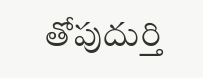తోపుదుర్తి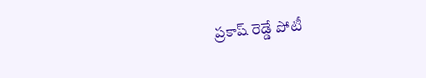ప్రకాష్ రెడ్డే పోటీ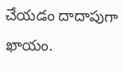చేయడం దాదాపుగా ఖాయం.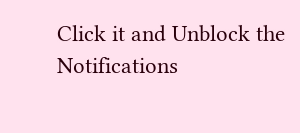Click it and Unblock the Notifications